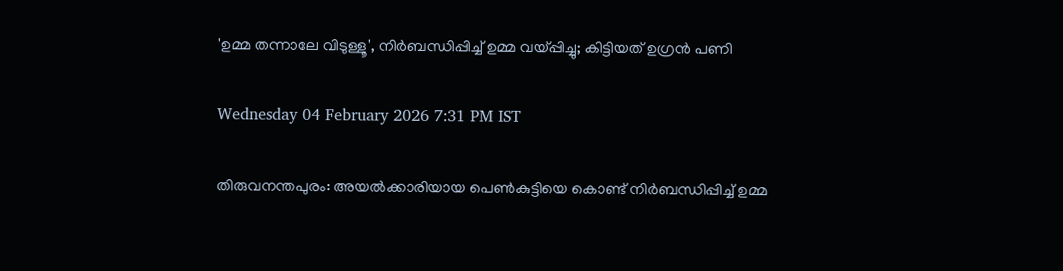'ഉമ്മ തന്നാലേ വിടുള്ളൂ', നിര്‍ബന്ധിപ്പിച്ച് ഉമ്മ വയ്പ്പിച്ചു; കിട്ടിയത് ഉഗ്രന്‍ പണി

Wednesday 04 February 2026 7:31 PM IST

തിരുവനന്തപുരം: അയല്‍ക്കാരിയായ പെണ്‍കുട്ടിയെ കൊണ്ട് നിര്‍ബന്ധിപ്പിച്ച് ഉമ്മ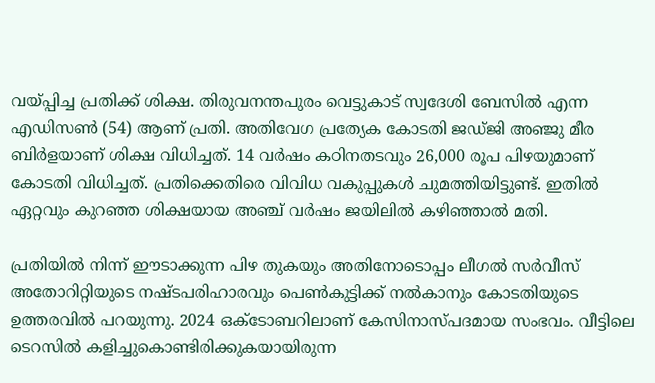വയ്പ്പിച്ച പ്രതിക്ക് ശിക്ഷ. തിരുവനന്തപുരം വെട്ടുകാട് സ്വദേശി ബേസില്‍ എന്ന എഡിസണ്‍ (54) ആണ് പ്രതി. അതിവേഗ പ്രത്യേക കോടതി ജഡ്ജി അഞ്ജു മീര ബിര്‍ളയാണ് ശിക്ഷ വിധിച്ചത്. 14 വര്‍ഷം കഠിനതടവും 26,000 രൂപ പിഴയുമാണ് കോടതി വിധിച്ചത്. പ്രതിക്കെതിരെ വിവിധ വകുപ്പുകള്‍ ചുമത്തിയിട്ടുണ്ട്. ഇതില്‍ ഏറ്റവും കുറഞ്ഞ ശിക്ഷയായ അഞ്ച് വര്‍ഷം ജയിലില്‍ കഴിഞ്ഞാല്‍ മതി.

പ്രതിയില്‍ നിന്ന് ഈടാക്കുന്ന പിഴ തുകയും അതിനോടൊപ്പം ലീഗല്‍ സര്‍വീസ് അതോറിറ്റിയുടെ നഷ്ടപരിഹാരവും പെണ്‍കുട്ടിക്ക് നല്‍കാനും കോടതിയുടെ ഉത്തരവില്‍ പറയുന്നു. 2024 ഒക്ടോബറിലാണ് കേസിനാസ്പദമായ സംഭവം. വീട്ടിലെ ടെറസില്‍ കളിച്ചുകൊണ്ടിരിക്കുകയായിരുന്ന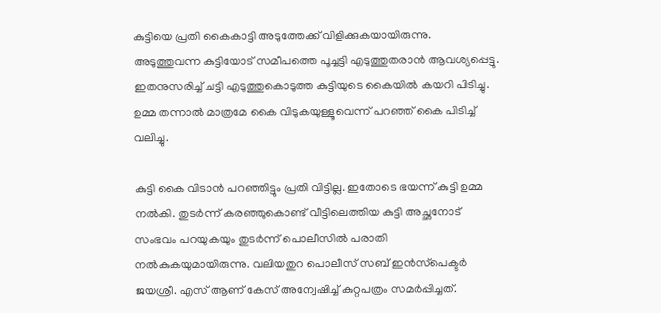കുട്ടിയെ പ്രതി കൈകാട്ടി അടുത്തേക്ക് വിളിക്കുകയായിരുന്നു. അടുത്തുവന്ന കുട്ടിയോട് സമീപത്തെ പൂച്ചട്ടി എടുത്തുതരാന്‍ ആവശ്യപ്പെട്ടു. ഇതനുസരിച്ച് ചട്ടി എടുത്തുകൊടുത്ത കുട്ടിയുടെ കൈയില്‍ കയറി പിടിച്ചു. ഉമ്മ തന്നാല്‍ മാത്രമേ കൈ വിടുകയുള്ളൂവെന്ന് പറഞ്ഞ് കൈ പിടിച്ച് വലിച്ചു.

കുട്ടി കൈ വിടാന്‍ പറഞ്ഞിട്ടും പ്രതി വിട്ടില്ല. ഇതോടെ ഭയന്ന് കുട്ടി ഉമ്മ നല്‍കി. തുടര്‍ന്ന് കരഞ്ഞുകൊണ്ട് വീട്ടിലെത്തിയ കുട്ടി അച്ഛനോട് സംഭവം പറയുകയും തുടര്‍ന്ന് പൊലീസില്‍ പരാതി നല്‍കുകയുമായിരുന്നു. വലിയതുറ പൊലീസ് സബ് ഇന്‍സ്‌പെക്ടര്‍ ജയശ്രീ. എസ് ആണ് കേസ് അന്വേഷിച്ച് കുറ്റപത്രം സമര്‍പ്പിച്ചത്.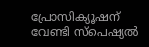പ്രോസിക്യൂഷന് വേണ്ടി സ്പെഷ്യല്‍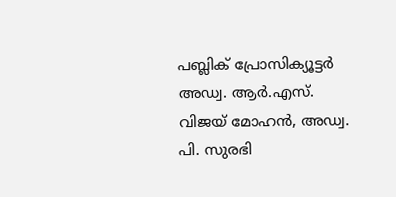പബ്ലിക് പ്രോസിക്യൂട്ടര്‍ അഡ്വ. ആര്‍.എസ്. വിജയ് മോഹന്‍, അഡ്വ. പി. സുരഭി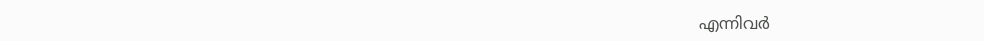എന്നിവര്‍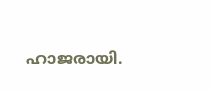ഹാജരായി.